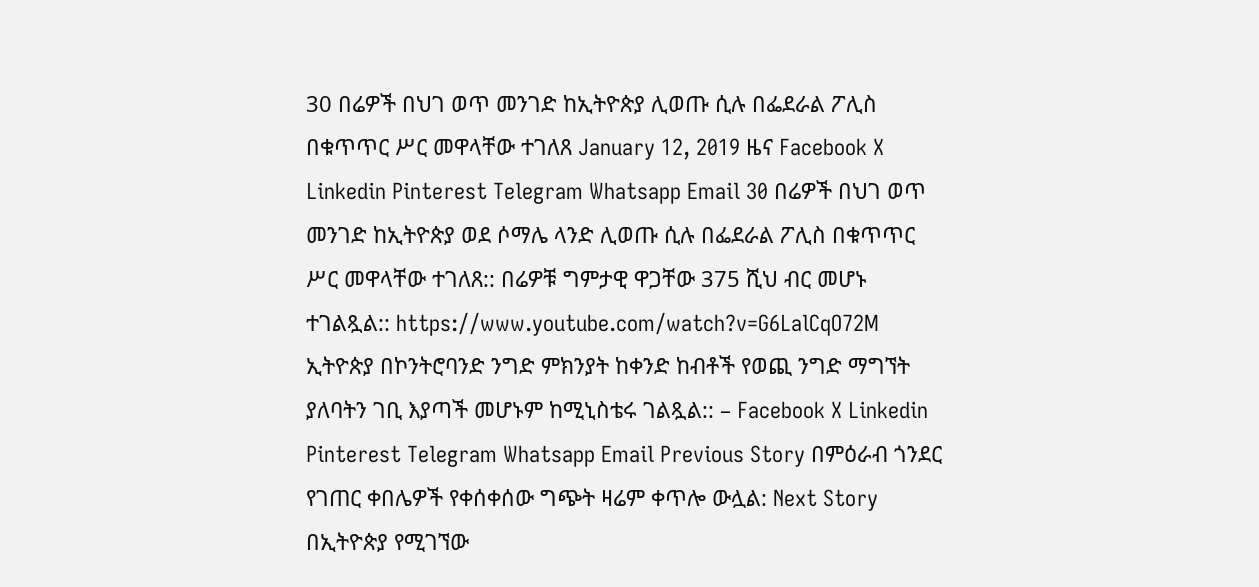30 በሬዎች በህገ ወጥ መንገድ ከኢትዮጵያ ሊወጡ ሲሉ በፌደራል ፖሊስ በቁጥጥር ሥር መዋላቸው ተገለጸ January 12, 2019 ዜና Facebook X Linkedin Pinterest Telegram Whatsapp Email 30 በሬዎች በህገ ወጥ መንገድ ከኢትዮጵያ ወደ ሶማሌ ላንድ ሊወጡ ሲሉ በፌደራል ፖሊስ በቁጥጥር ሥር መዋላቸው ተገለጸ:: በሬዎቹ ግምታዊ ዋጋቸው 375 ሺህ ብር መሆኑ ተገልጿል:: https://www.youtube.com/watch?v=G6LalCqO72M ኢትዮጵያ በኮንትሮባንድ ንግድ ምክንያት ከቀንድ ከብቶች የወጪ ንግድ ማግኘት ያለባትን ገቢ እያጣች መሆኑም ከሚኒስቴሩ ገልጿል:: – Facebook X Linkedin Pinterest Telegram Whatsapp Email Previous Story በምዕራብ ጎንደር የገጠር ቀበሌዎች የቀሰቀሰው ግጭት ዛሬም ቀጥሎ ውሏል: Next Story በኢትዮጵያ የሚገኘው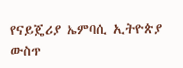የናይጄሪያ ኤምባሲ ኢትዮጵያ ውስጥ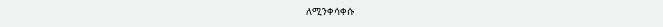ለሚንቀሳቀሱ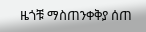ዜጎቹ ማስጠንቀቅያ ሰጠ